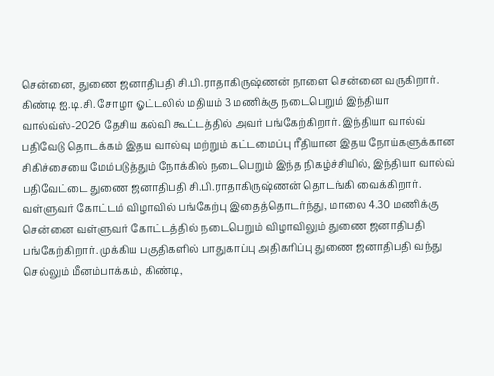சென்னை, துணை ஜனாதிபதி சி.பி.ராதாகிருஷ்ணன் நாளை சென்னை வருகிறார். கிண்டி ஐ.டி.சி. சோழா ஓட்டலில் மதியம் 3 மணிக்கு நடைபெறும் இந்தியா வால்வ்ஸ்-2026 தேசிய கல்வி கூட்டத்தில் அவர் பங்கேற்கிறார். இந்தியா வால்வ் பதிவேடு தொடக்கம் இதய வால்வு மற்றும் கட்டமைப்பு ரீதியான இதய நோய்களுக்கான சிகிச்சையை மேம்படுத்தும் நோக்கில் நடைபெறும் இந்த நிகழ்ச்சியில், இந்தியா வால்வ் பதிவேட்டை துணை ஜனாதிபதி சி.பி.ராதாகிருஷ்ணன் தொடங்கி வைக்கிறார். வள்ளுவர் கோட்டம் விழாவில் பங்கேற்பு இதைத்தொடர்ந்து, மாலை 4.30 மணிக்கு சென்னை வள்ளுவர் கோட்டத்தில் நடைபெறும் விழாவிலும் துணை ஜனாதிபதி பங்கேற்கிறார். முக்கிய பகுதிகளில் பாதுகாப்பு அதிகரிப்பு துணை ஜனாதிபதி வந்து செல்லும் மீனம்பாக்கம், கிண்டி,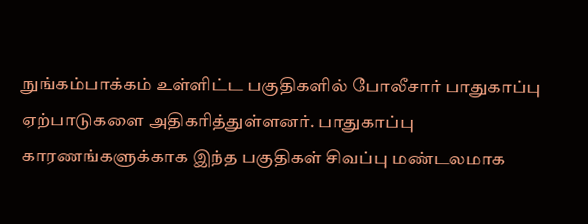நுங்கம்பாக்கம் உள்ளிட்ட பகுதிகளில் போலீசார் பாதுகாப்பு ஏற்பாடுகளை அதிகரித்துள்ளனர். பாதுகாப்பு காரணங்களுக்காக இந்த பகுதிகள் சிவப்பு மண்டலமாக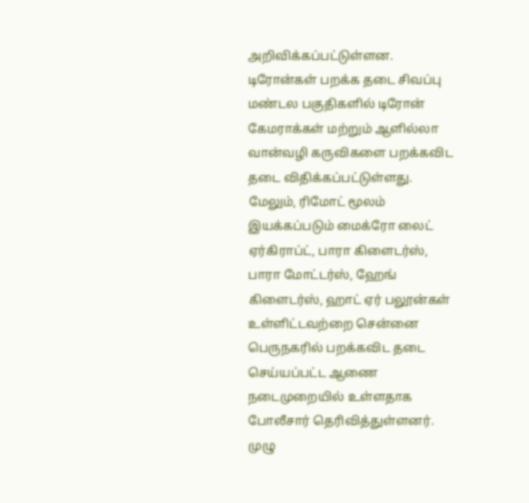அறிவிக்கப்பட்டுள்ளன. டிரோன்கள் பறக்க தடை சிவப்பு மண்டல பகுதிகளில் டிரோன் கேமராக்கள் மற்றும் ஆளில்லா வான்வழி கருவிகளை பறக்கவிட தடை விதிக்கப்பட்டுள்ளது. மேலும், ரிமோட் மூலம் இயக்கப்படும் மைக்ரோ லைட் ஏர்கிராப்ட், பாரா கிளைடர்ஸ், பாரா மோட்டர்ஸ், ஹேங் கிளைடர்ஸ், ஹாட் ஏர் பலூன்கள் உள்ளிட்டவற்றை சென்னை பெருநகரில் பறக்கவிட தடை செய்யப்பட்ட ஆணை நடைமுறையில் உள்ளதாக போலீசார் தெரிவித்துள்ளனர். முழு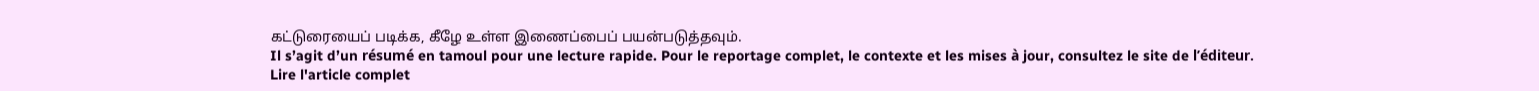கட்டுரையைப் படிக்க, கீழே உள்ள இணைப்பைப் பயன்படுத்தவும்.
Il s’agit d’un résumé en tamoul pour une lecture rapide. Pour le reportage complet, le contexte et les mises à jour, consultez le site de l’éditeur.
Lire l'article complet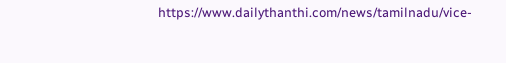https://www.dailythanthi.com/news/tamilnadu/vice-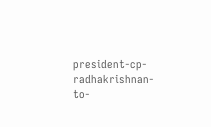president-cp-radhakrishnan-to-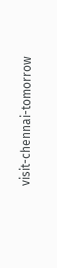visit-chennai-tomorrow